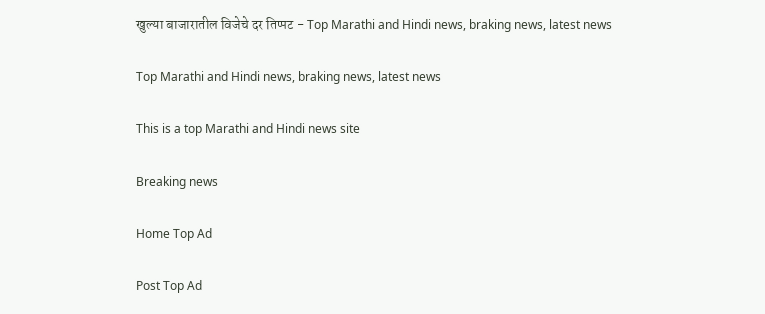खुल्या बाजारातील विजेचे दर तिप्पट - Top Marathi and Hindi news, braking news, latest news

Top Marathi and Hindi news, braking news, latest news

This is a top Marathi and Hindi news site

Breaking news

Home Top Ad

Post Top Ad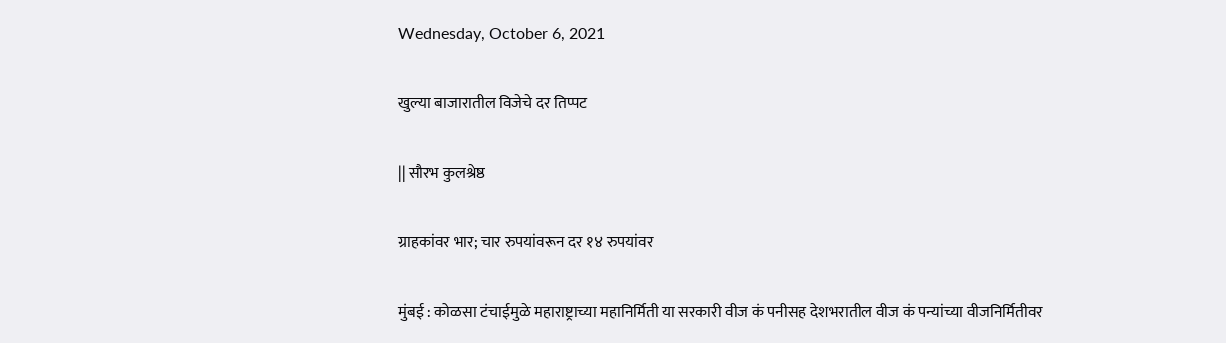Wednesday, October 6, 2021

खुल्या बाजारातील विजेचे दर तिप्पट

|| सौरभ कुलश्रेष्ठ

ग्राहकांवर भार; चार रुपयांवरून दर १४ रुपयांवर

मुंबई : कोळसा टंचाईमुळे महाराष्ट्राच्या महानिर्मिती या सरकारी वीज कं पनीसह देशभरातील वीज कं पन्यांच्या वीजनिर्मितीवर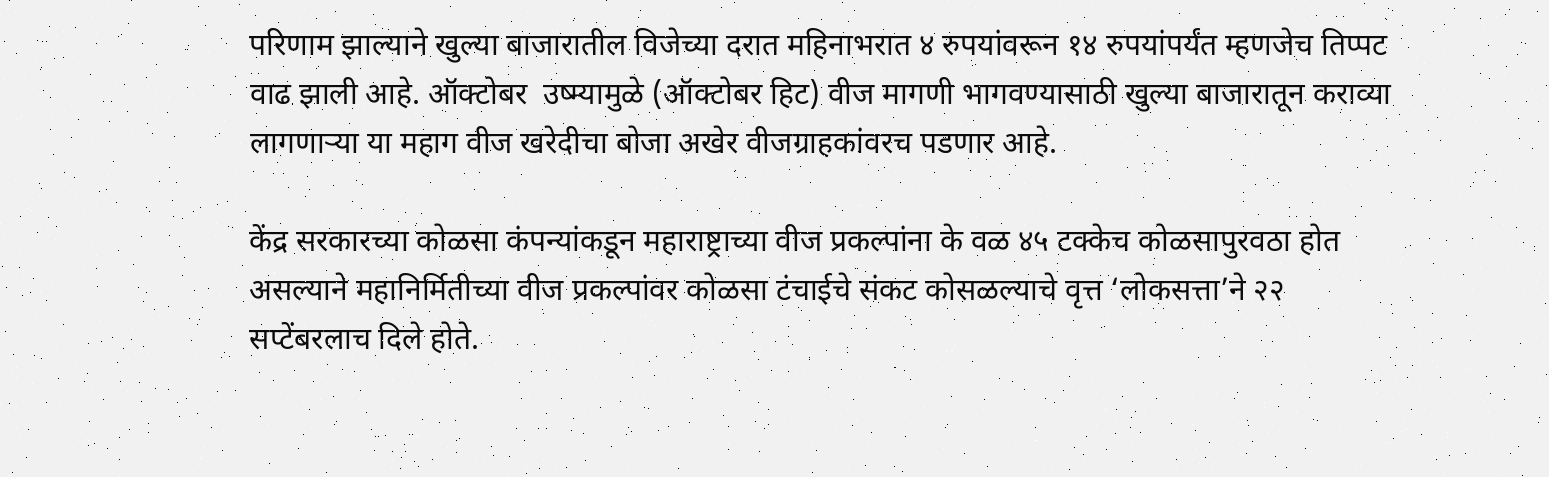परिणाम झाल्याने खुल्या बाजारातील विजेच्या दरात महिनाभरात ४ रुपयांवरून १४ रुपयांपर्यंत म्हणजेच तिप्पट वाढ झाली आहे. ऑक्टोबर  उष्म्यामुळे (ऑक्टोबर हिट) वीज मागणी भागवण्यासाठी खुल्या बाजारातून कराव्या लागणाऱ्या या महाग वीज खरेदीचा बोजा अखेर वीजग्राहकांवरच पडणार आहे.

केंद्र सरकारच्या कोळसा कंपन्यांकडून महाराष्ट्राच्या वीज प्रकल्पांना के वळ ४५ टक्केच कोळसापुरवठा होत असल्याने महानिर्मितीच्या वीज प्रकल्पांवर कोळसा टंचाईचे संकट कोसळल्याचे वृत्त ‘लोकसत्ता’ने २२ सप्टेंबरलाच दिले होते.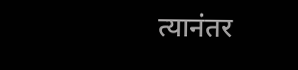त्यानंतर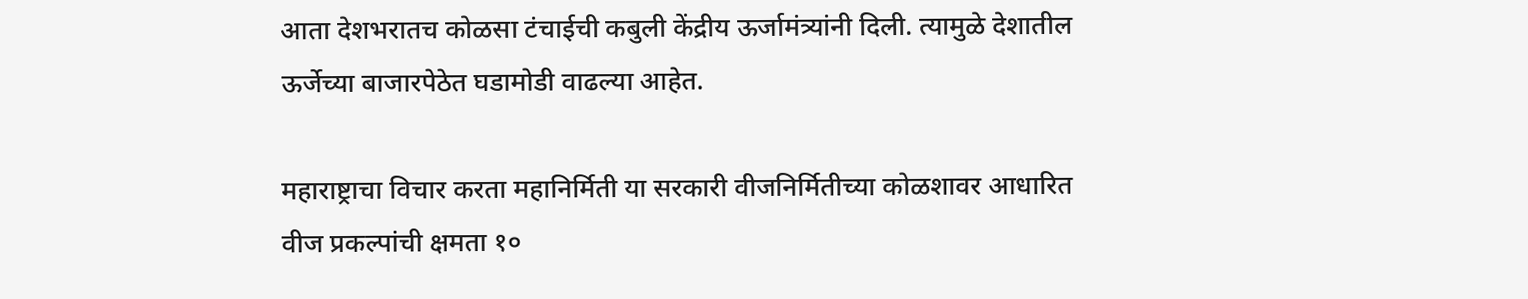आता देशभरातच कोळसा टंचाईची कबुली केंद्रीय ऊर्जामंत्र्यांनी दिली. त्यामुळे देशातील ऊर्जेच्या बाजारपेठेत घडामोडी वाढल्या आहेत.

महाराष्ट्राचा विचार करता महानिर्मिती या सरकारी वीजनिर्मितीच्या कोळशावर आधारित वीज प्रकल्पांची क्षमता १०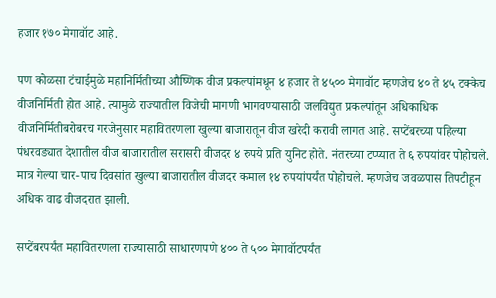हजार १७० मेगावॉट आहे.

पण कोळसा टंचाईमुळे महानिर्मितीच्या औष्णिक वीज प्रकल्पांमधून ४ हजार ते ४५०० मेगावॉट म्हणजेच ४० ते ४५ टक्केच वीजनिर्मिती होत आहे. त्यामुळे राज्यातील विजेची मागणी भागवण्यासाठी जलविद्युत प्रकल्पांतून अधिकाधिक वीजनिर्मितीबरोबरच गरजेनुसार महावितरणला खुल्या बाजारातून वीज खरेदी करावी लागत आहे. सप्टेंबरच्या पहिल्या पंधरवड्यात देशातील वीज बाजारातील सरासरी वीजदर ४ रुपये प्रति युनिट होते. नंतरच्या टप्प्यात ते ६ रुपयांवर पोहोचले. मात्र गेल्या चार-पाच दिवसांत खुल्या बाजारातील वीजदर कमाल १४ रुपयांपर्यंत पोहोचले. म्हणजेच जवळपास तिपटीहून अधिक वाढ वीजदरात झाली.

सप्टेंबरपर्यंत महावितरणला राज्यासाठी साधारणपणे ४०० ते ५०० मेगावॉटपर्यंत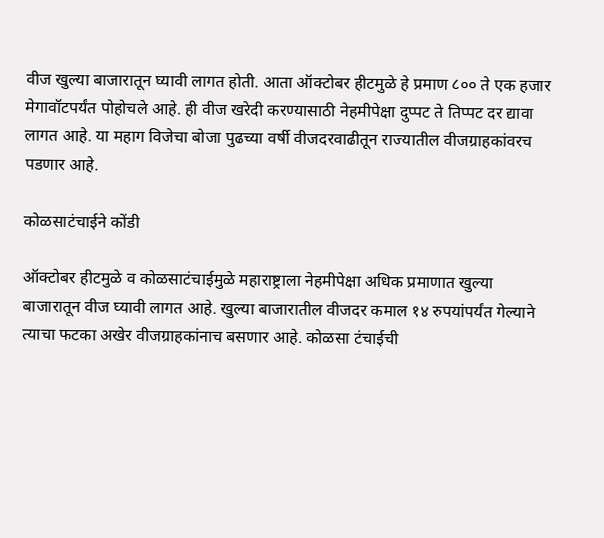वीज खुल्या बाजारातून घ्यावी लागत होती. आता ऑक्टोबर हीटमुळे हे प्रमाण ८०० ते एक हजार मेगावॉटपर्यंत पोहोचले आहे. ही वीज खरेदी करण्यासाठी नेहमीपेक्षा दुप्पट ते तिप्पट दर द्यावा लागत आहे. या महाग विजेचा बोजा पुढच्या वर्षी वीजदरवाढीतून राज्यातील वीजग्राहकांवरच पडणार आहे.

कोळसाटंचाईने कोंडी

ऑक्टोबर हीटमुळे व कोळसाटंचाईमुळे महाराष्ट्राला नेहमीपेक्षा अधिक प्रमाणात खुल्या बाजारातून वीज घ्यावी लागत आहे. खुल्या बाजारातील वीजदर कमाल १४ रुपयांपर्यंत गेल्याने त्याचा फटका अखेर वीजग्राहकांनाच बसणार आहे. कोळसा टंचाईची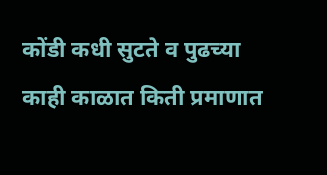कोंडी कधी सुटते व पुढच्या काही काळात किती प्रमाणात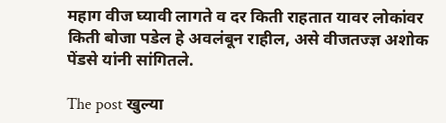महाग वीज घ्यावी लागते व दर किती राहतात यावर लोकांवर किती बोजा पडेल हे अवलंबून राहील, असे वीजतज्ज्ञ अशोक पेंडसे यांनी सांगितले.

The post खुल्या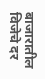बाजारातील विजेचे दर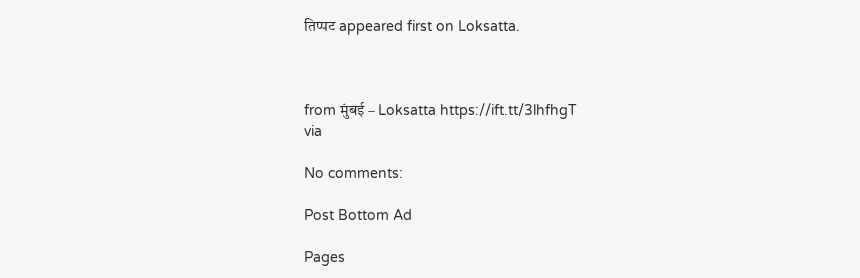तिप्पट appeared first on Loksatta.



from मुंबई – Loksatta https://ift.tt/3lhfhgT
via

No comments:

Post Bottom Ad

Pages